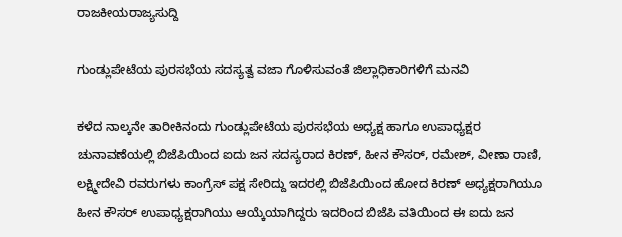ರಾಜಕೀಯರಾಜ್ಯಸುದ್ದಿ

ಗುಂಡ್ಲುಪೇಟೆಯ ಪುರಸಭೆಯ ಸದಸ್ಯತ್ವ ವಜಾ ಗೊಳಿಸುವಂತೆ ಜಿಲ್ಲಾಧಿಕಾರಿಗಳಿಗೆ ಮನವಿ

ಕಳೆದ ನಾಲ್ಕನೇ ತಾರೀಕಿನಂದು ಗುಂಡ್ಲುಪೇಟೆಯ ಪುರಸಭೆಯ ಅಧ್ಯಕ್ಷ ಹಾಗೂ ಉಪಾಧ್ಯಕ್ಷರ ಚುನಾವಣೆಯಲ್ಲಿ ಬಿಜೆಪಿಯಿಂದ ಐದು ಜನ ಸದಸ್ಯರಾದ ಕಿರಣ್, ಹೀನ ಕೌಸರ್, ರಮೇಶ್, ವೀಣಾ ರಾಣಿ, ಲಕ್ಷ್ಮೀದೇವಿ ರವರುಗಳು ಕಾಂಗ್ರೆಸ್ ಪಕ್ಷ ಸೇರಿದ್ದು ಇದರಲ್ಲಿ ಬಿಜೆಪಿಯಿಂದ ಹೋದ ಕಿರಣ್ ಅಧ್ಯಕ್ಷರಾಗಿಯೂ ಹೀನ ಕೌಸರ್ ಉಪಾಧ್ಯಕ್ಷರಾಗಿಯು ಆಯ್ಕೆಯಾಗಿದ್ದರು ಇದರಿಂದ ಬಿಜೆಪಿ ವತಿಯಿಂದ ಈ ಐದು ಜನ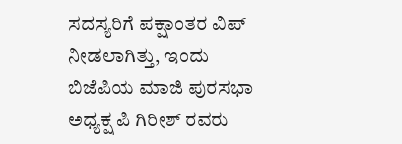ಸದಸ್ಯರಿಗೆ ಪಕ್ಷಾಂತರ ವಿಪ್ ನೀಡಲಾಗಿತ್ತು, ಇಂದು ಬಿಜೆಪಿಯ ಮಾಜಿ ಪುರಸಭಾ ಅಧ್ಯಕ್ಷ ಪಿ ಗಿರೀಶ್ ರವರು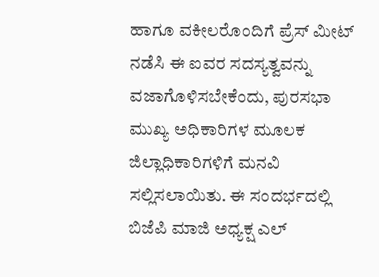ಹಾಗೂ ವಕೀಲರೊಂದಿಗೆ ಪ್ರೆಸ್ ಮೀಟ್ ನಡೆಸಿ ಈ ಐವರ ಸದಸ್ಯತ್ವವನ್ನು ವಜಾಗೊಳಿಸಬೇಕೆಂದು, ಪುರಸಭಾ ಮುಖ್ಯ ಅಧಿಕಾರಿಗಳ ಮೂಲಕ ಜಿಲ್ಲಾಧಿಕಾರಿಗಳಿಗೆ ಮನವಿ ಸಲ್ಲಿಸಲಾಯಿತು. ಈ ಸಂದರ್ಭದಲ್ಲಿ ಬಿಜೆಪಿ ಮಾಜಿ ಅಧ್ಯಕ್ಷ ಎಲ್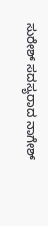ಸುರೇಶ್ ಸದಸ್ಯರಾದ ನಾಗೇಶ್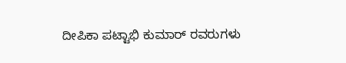ದೀಪಿಕಾ ಪಟ್ಟಾಭಿ ಕುಮಾರ್ ರವರುಗಳು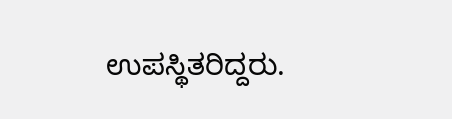ಉಪಸ್ಥಿತರಿದ್ದರು.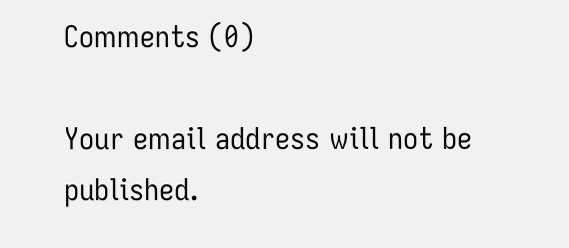Comments (0)

Your email address will not be published.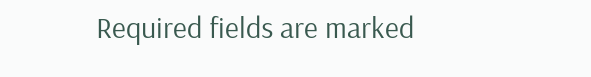Required fields are marked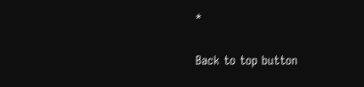*

Back to top button